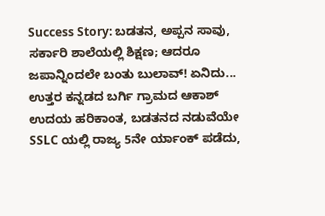Success Story: ಬಡತನ, ಅಪ್ಪನ ಸಾವು, ಸರ್ಕಾರಿ ಶಾಲೆಯಲ್ಲಿ ಶಿಕ್ಷಣ; ಆದರೂ ಜಪಾನ್ನಿಂದಲೇ ಬಂತು ಬುಲಾವ್! ಏನಿದು...
ಉತ್ತರ ಕನ್ನಡದ ಬರ್ಗಿ ಗ್ರಾಮದ ಆಕಾಶ್ ಉದಯ ಹರಿಕಾಂತ, ಬಡತನದ ನಡುವೆಯೇ SSLC ಯಲ್ಲಿ ರಾಜ್ಯ 5ನೇ ರ್ಯಾಂಕ್ ಪಡೆದು,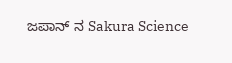ಜಪಾನ್ ನ Sakura Science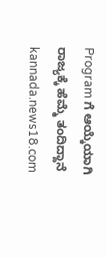Program ಗೆ ಆಯ್ಕೆಯಾಗಿ ರಾಜ್ಯಕ್ಕೆ ಹೆಮ್ಮೆ ತಂದಿದ್ದಾನೆ
kannada.news18.com